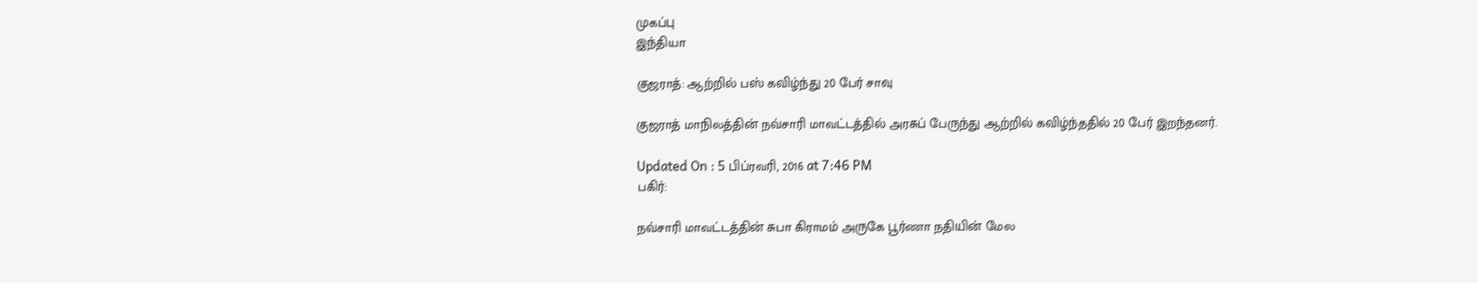முகப்பு
இந்தியா

குஜராத்: ஆற்றில் பஸ் கவிழ்ந்து 20 பேர் சாவு

குஜராத் மாநிலத்தின் நவ்சாரி மாவட்டத்தில் அரசுப் பேருந்து ஆற்றில் கவிழ்ந்ததில் 20 பேர் இறந்தனர்.

Updated On : 5 பிப்ரவரி, 2016 at 7:46 PM
பகிர்:

நவ்சாரி மாவட்டத்தின் சுபா கிராமம் அருகே பூர்ணா நதியின் மேல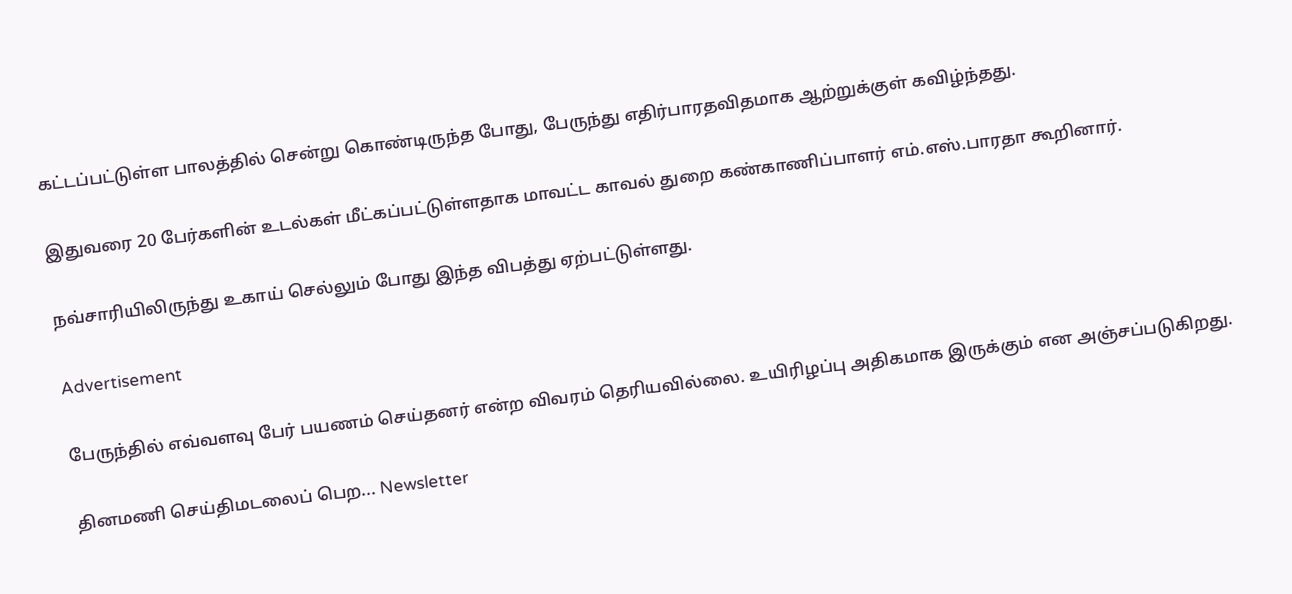கட்டப்பட்டுள்ள பாலத்தில் சென்று கொண்டிருந்த போது, பேருந்து எதிர்பாரதவிதமாக ஆற்றுக்குள் கவிழ்ந்தது.

இதுவரை 20 பேர்களின் உடல்கள் மீட்கப்பட்டுள்ளதாக மாவட்ட காவல் துறை கண்காணிப்பாளர் எம்.எஸ்.பாரதா கூறினார்.

நவ்சாரியிலிருந்து உகாய் செல்லும் போது இந்த விபத்து ஏற்பட்டுள்ளது.

Advertisement

பேருந்தில் எவ்வளவு பேர் பயணம் செய்தனர் என்ற விவரம் தெரியவில்லை. உயிரிழப்பு அதிகமாக இருக்கும் என அஞ்சப்படுகிறது.

தினமணி செய்திமடலைப் பெற... Newsletter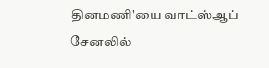தினமணி'யை வாட்ஸ்ஆப் சேனலில்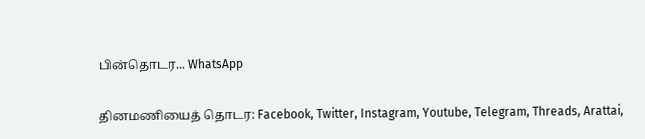பின்தொடர... WhatsApp

தினமணியைத் தொடர: Facebook, Twitter, Instagram, Youtube, Telegram, Threads, Arattai,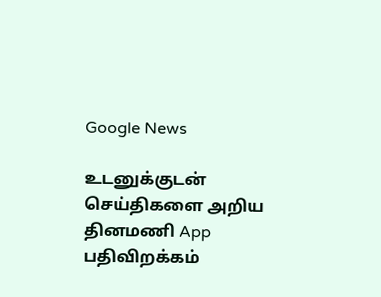Google News

உடனுக்குடன் செய்திகளை அறிய தினமணி App பதிவிறக்கம்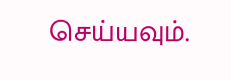செய்யவும்.